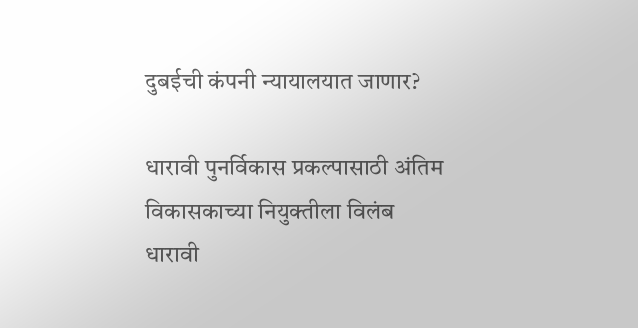दुबईची कंपनी न्यायालयात जाणार?

धारावी पुनर्विकास प्रकल्पासाठी अंतिम विकासकाच्या नियुक्तीला विलंब
धारावी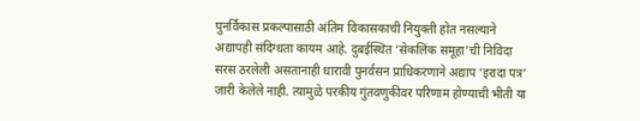पुनर्विकास प्रकल्पासाठी अंतिम विकासकाची नियुक्ती होत नसल्याने अद्यापही संदिग्धता कायम आहे. दुबईस्थित ‘सेकलिंक समूहा’ची निविदा सरस ठरलेली असतानाही धारावी पुनर्वसन प्राधिकरणाने अद्याप ‘इरादा पत्र’ जारी केलेले नाही. त्यामुळे परकीय गुंतवणुकीवर परिणाम होण्याची भीती या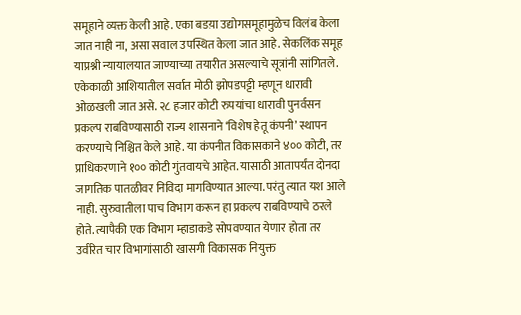समूहाने व्यक्त केली आहे. एका बडय़ा उद्योगसमूहामुळेच विलंब केला जात नाही ना, असा सवाल उपस्थित केला जात आहे. सेकलिंक समूह याप्रश्नी न्यायालयात जाण्याच्या तयारीत असल्याचे सूत्रांनी सांगितले.
एकेकाळी आशियातील सर्वात मोठी झोपडपट्टी म्हणून धारावी ओळखली जात असे. २८ हजार कोटी रुपयांचा धारावी पुनर्वसन प्रकल्प राबविण्यासाठी राज्य शासनाने ‘विशेष हेतू कंपनी’ स्थापन करण्याचे निश्चित केले आहे. या कंपनीत विकासकाने ४०० कोटी, तर प्राधिकरणाने १०० कोटी गुंतवायचे आहेत. यासाठी आतापर्यंत दोनदा जागतिक पातळीवर निविदा मागविण्यात आल्या. परंतु त्यात यश आले नाही. सुरुवातीला पाच विभाग करून हा प्रकल्प राबविण्याचे ठरले होते. त्यापैकी एक विभाग म्हाडाकडे सोपवण्यात येणार होता तर उर्वरित चार विभागांसाठी खासगी विकासक नियुक्त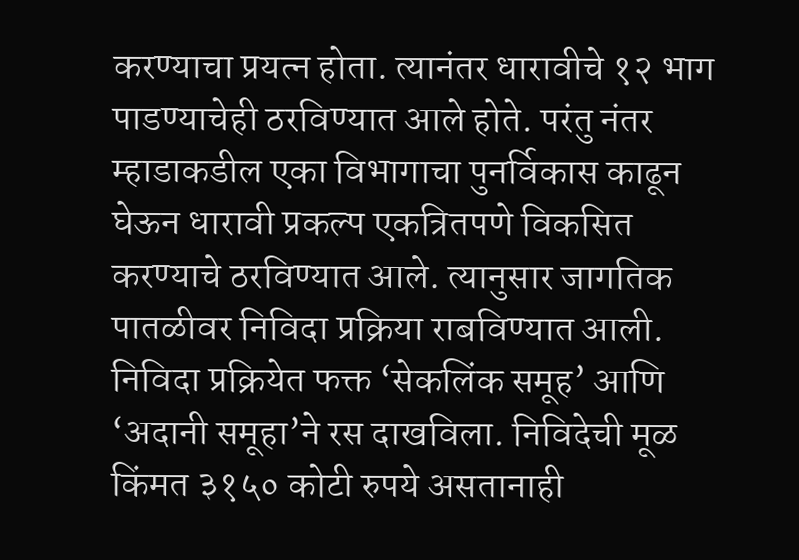करण्याचा प्रयत्न होता. त्यानंतर धारावीचे १२ भाग पाडण्याचेही ठरविण्यात आले होते. परंतु नंतर म्हाडाकडील एका विभागाचा पुनर्विकास काढून घेऊन धारावी प्रकल्प एकत्रितपणे विकसित करण्याचे ठरविण्यात आले. त्यानुसार जागतिक पातळीवर निविदा प्रक्रिया राबविण्यात आली.
निविदा प्रक्रियेत फक्त ‘सेकलिंक समूह’ आणि ‘अदानी समूहा’ने रस दाखविला. निविदेची मूळ किंमत ३१५० कोटी रुपये असतानाही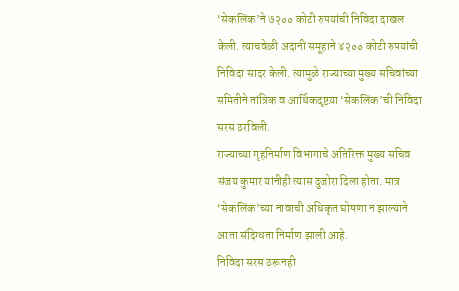‘सेकलिंक’ने ७२०० कोटी रुपयांची निविदा दाखल केली. त्याचवेळी अदानी समूहाने ४२०० कोटी रुपयांची निविदा सादर केली. त्यामुळे राज्याच्या मुख्य सचिवांच्या समितीने तांत्रिक व आर्थिकदृष्टय़ा ‘सेकलिंक’ची निविदा सरस ठरविली.
राज्याच्या गृहनिर्माण विभागाचे अतिरिक्त मुख्य सचिव संजय कुमार यांनीही त्यास दुजोरा दिला होता. मात्र ‘सेकलिंक’च्या नावाची अधिकृत घोषणा न झाल्याने आता संदिग्धता निर्माण झाली आहे.
निविदा सरस ठरूनही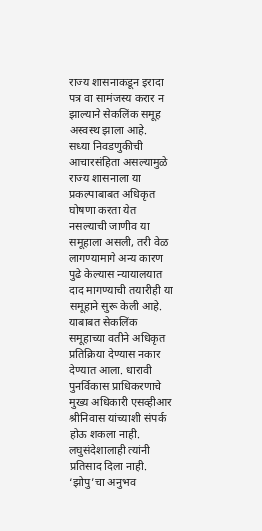राज्य शासनाकडून इरादा पत्र वा सामंजस्य करार न झाल्याने सेकलिंक समूह अस्वस्थ झाला आहे.
सध्या निवडणुकीची आचारसंहिता असल्यामुळे राज्य शासनाला या प्रकल्पाबाबत अधिकृत घोषणा करता येत नसल्याची जाणीव या समूहाला असली, तरी वेळ लागण्यामागे अन्य कारण पुढे केल्यास न्यायालयात दाद मागण्याची तयारीही या समूहाने सुरू केली आहे. याबाबत सेकलिंक समूहाच्या वतीने अधिकृत प्रतिक्रिया देण्यास नकार देण्यात आला. धारावी पुनर्विकास प्राधिकरणाचे मुख्य अधिकारी एसव्हीआर श्रीनिवास यांच्याशी संपर्क होऊ शकला नाही. लघुसंदेशालाही त्यांनी प्रतिसाद दिला नाही.
‘झोपु’चा अनुभव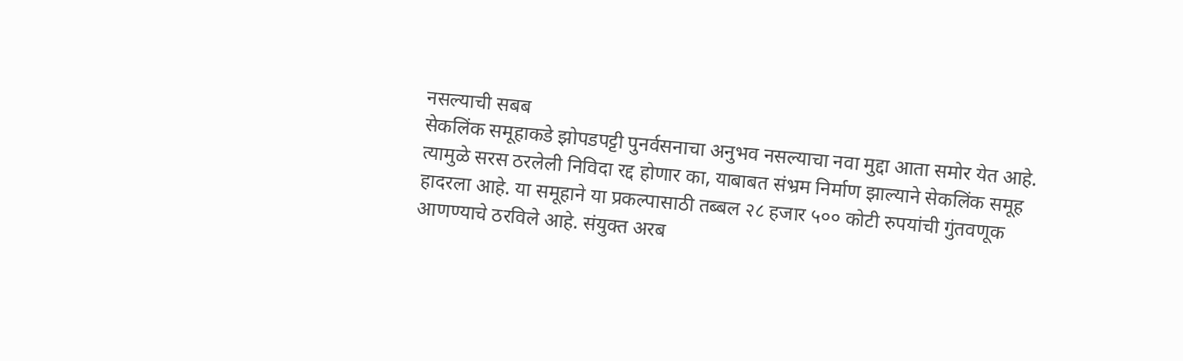नसल्याची सबब
सेकलिंक समूहाकडे झोपडपट्टी पुनर्वसनाचा अनुभव नसल्याचा नवा मुद्दा आता समोर येत आहे. त्यामुळे सरस ठरलेली निविदा रद्द होणार का, याबाबत संभ्रम निर्माण झाल्याने सेकलिंक समूह हादरला आहे. या समूहाने या प्रकल्पासाठी तब्बल २८ हजार ५०० कोटी रुपयांची गुंतवणूक आणण्याचे ठरविले आहे. संयुक्त अरब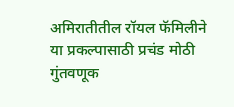अमिरातीतील रॉयल फॅमिलीने या प्रकल्पासाठी प्रचंड मोठी गुंतवणूक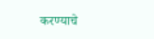करण्याचे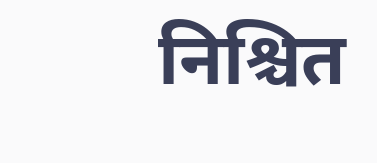निश्चित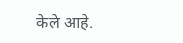केले आहे.